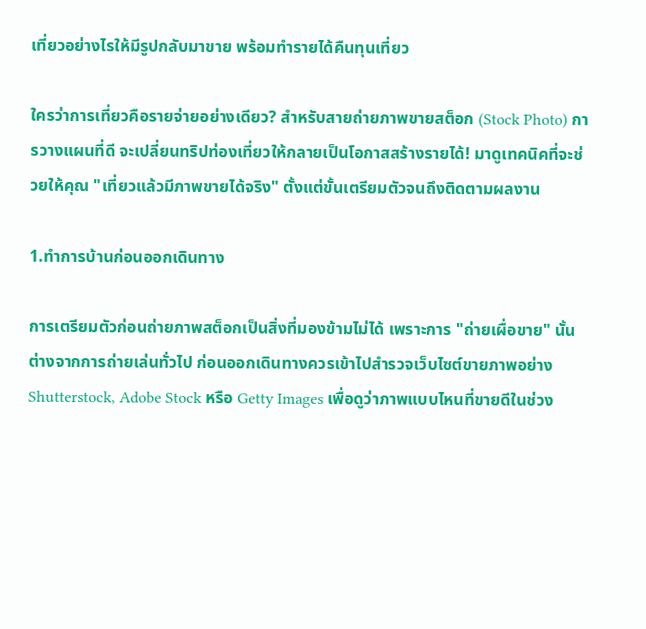เที่ยวอย่างไรให้มีรูปกลับมาขาย พร้อมทำรายได้คืนทุนเที่ยว

ใครว่าการเที่ยวคือรายจ่ายอย่างเดียว? สำหรับสายถ่ายภาพขายสต็อก (Stock Photo) การวางแผนที่ดี จะเปลี่ยนทริปท่องเที่ยวให้กลายเป็นโอกาสสร้างรายได้! มาดูเทคนิคที่จะช่วยให้คุณ "เที่ยวแล้วมีภาพขายได้จริง" ตั้งแต่ขั้นเตรียมตัวจนถึงติดตามผลงาน

1.ทำการบ้านก่อนออกเดินทาง

การเตรียมตัวก่อนถ่ายภาพสต็อกเป็นสิ่งที่มองข้ามไม่ได้ เพราะการ "ถ่ายเผื่อขาย" นั้นต่างจากการถ่ายเล่นทั่วไป ก่อนออกเดินทางควรเข้าไปสำรวจเว็บไซต์ขายภาพอย่าง Shutterstock, Adobe Stock หรือ Getty Images เพื่อดูว่าภาพแบบไหนที่ขายดีในช่วง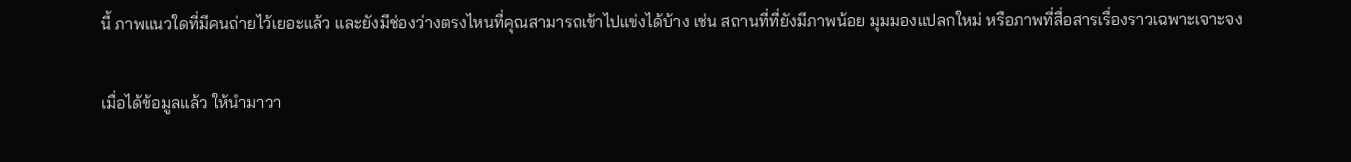นี้ ภาพแนวใดที่มีคนถ่ายไว้เยอะแล้ว และยังมีช่องว่างตรงไหนที่คุณสามารถเข้าไปแข่งได้บ้าง เช่น สถานที่ที่ยังมีภาพน้อย มุมมองแปลกใหม่ หรือภาพที่สื่อสารเรื่องราวเฉพาะเจาะจง

เมื่อได้ข้อมูลแล้ว ให้นำมาวา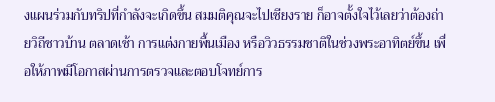งแผนร่วมกับทริปที่กำลังจะเกิดขึ้น สมมติคุณจะไปเชียงราย ก็อาจตั้งใจไว้เลยว่าต้องถ่ายวิถีชาวบ้าน ตลาดเช้า การแต่งกายพื้นเมือง หรือวิวธรรมชาติในช่วงพระอาทิตย์ขึ้น เพื่อให้ภาพมีโอกาสผ่านการตรวจและตอบโจทย์การ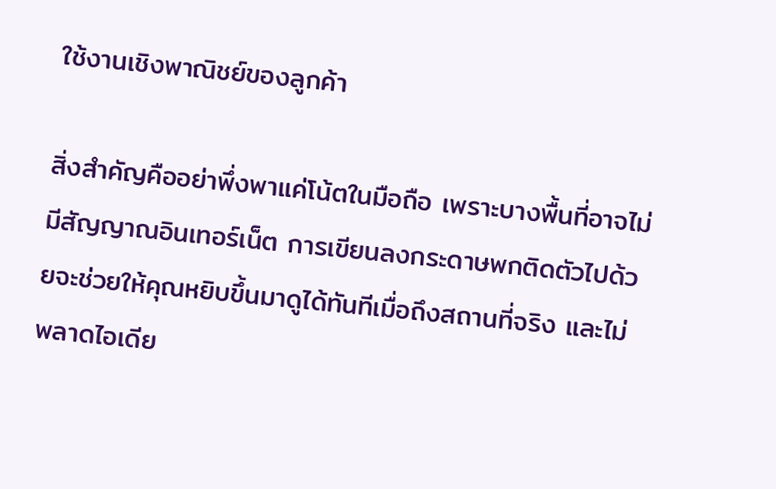ใช้งานเชิงพาณิชย์ของลูกค้า

สิ่งสำคัญคืออย่าพึ่งพาแค่โน้ตในมือถือ เพราะบางพื้นที่อาจไม่มีสัญญาณอินเทอร์เน็ต การเขียนลงกระดาษพกติดตัวไปด้วยจะช่วยให้คุณหยิบขึ้นมาดูได้ทันทีเมื่อถึงสถานที่จริง และไม่พลาดไอเดีย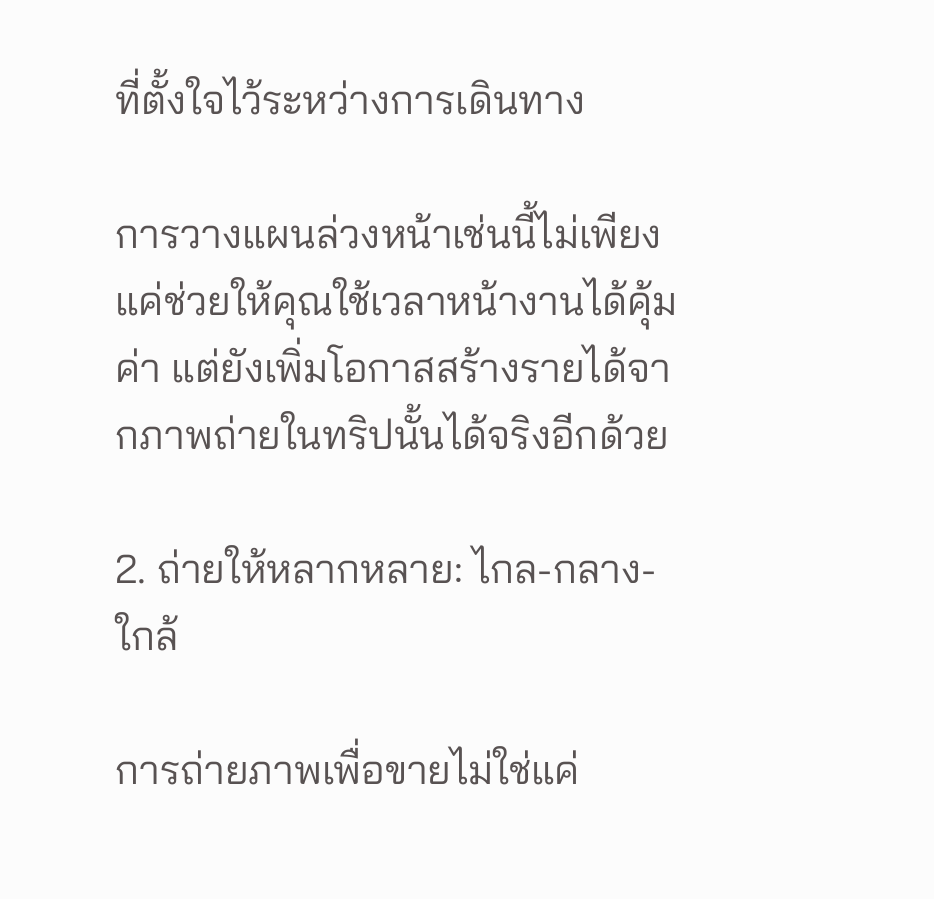ที่ตั้งใจไว้ระหว่างการเดินทาง

การวางแผนล่วงหน้าเช่นนี้ไม่เพียงแค่ช่วยให้คุณใช้เวลาหน้างานได้คุ้มค่า แต่ยังเพิ่มโอกาสสร้างรายได้จากภาพถ่ายในทริปนั้นได้จริงอีกด้วย

2. ถ่ายให้หลากหลาย: ไกล-กลาง-ใกล้

การถ่ายภาพเพื่อขายไม่ใช่แค่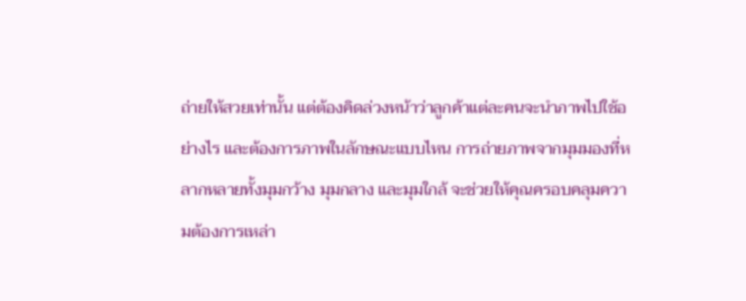ถ่ายให้สวยเท่านั้น แต่ต้องคิดล่วงหน้าว่าลูกค้าแต่ละคนจะนำภาพไปใช้อย่างไร และต้องการภาพในลักษณะแบบไหน การถ่ายภาพจากมุมมองที่หลากหลายทั้งมุมกว้าง มุมกลาง และมุมใกล้ จะช่วยให้คุณครอบคลุมความต้องการเหล่า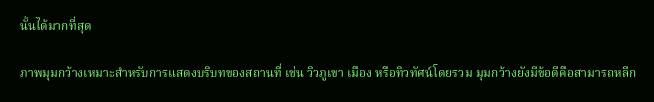นั้นได้มากที่สุด

ภาพมุมกว้างเหมาะสำหรับการแสดงบริบทของสถานที่ เช่น วิวภูเขา เมือง หรือทิวทัศน์โดยรวม มุมกว้างยังมีข้อดีคือสามารถหลีก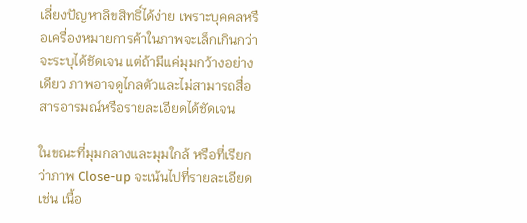เลี่ยงปัญหาลิขสิทธิ์ได้ง่าย เพราะบุคคลหรือเครื่องหมายการค้าในภาพจะเล็กเกินกว่าจะระบุได้ชัดเจน แต่ถ้ามีแค่มุมกว้างอย่างเดียว ภาพอาจดูไกลตัวและไม่สามารถสื่อสารอารมณ์หรือรายละเอียดได้ชัดเจน

ในขณะที่มุมกลางและมุมใกล้ หรือที่เรียกว่าภาพ Close-up จะเน้นไปที่รายละเอียด เช่น เนื้อ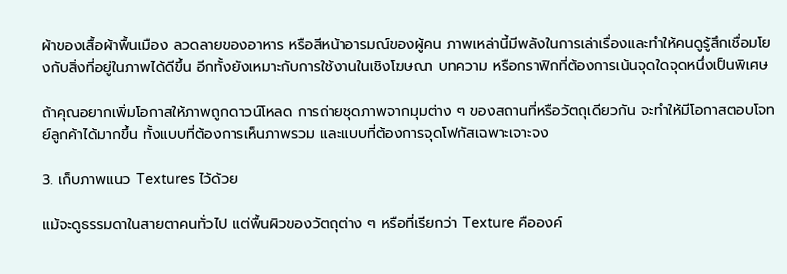ผ้าของเสื้อผ้าพื้นเมือง ลวดลายของอาหาร หรือสีหน้าอารมณ์ของผู้คน ภาพเหล่านี้มีพลังในการเล่าเรื่องและทำให้คนดูรู้สึกเชื่อมโยงกับสิ่งที่อยู่ในภาพได้ดีขึ้น อีกทั้งยังเหมาะกับการใช้งานในเชิงโฆษณา บทความ หรือกราฟิกที่ต้องการเน้นจุดใดจุดหนึ่งเป็นพิเศษ

ถ้าคุณอยากเพิ่มโอกาสให้ภาพถูกดาวน์โหลด การถ่ายชุดภาพจากมุมต่าง ๆ ของสถานที่หรือวัตถุเดียวกัน จะทำให้มีโอกาสตอบโจทย์ลูกค้าได้มากขึ้น ทั้งแบบที่ต้องการเห็นภาพรวม และแบบที่ต้องการจุดโฟกัสเฉพาะเจาะจง

3. เก็บภาพแนว Textures ไว้ด้วย

แม้จะดูธรรมดาในสายตาคนทั่วไป แต่พื้นผิวของวัตถุต่าง ๆ หรือที่เรียกว่า Texture คือองค์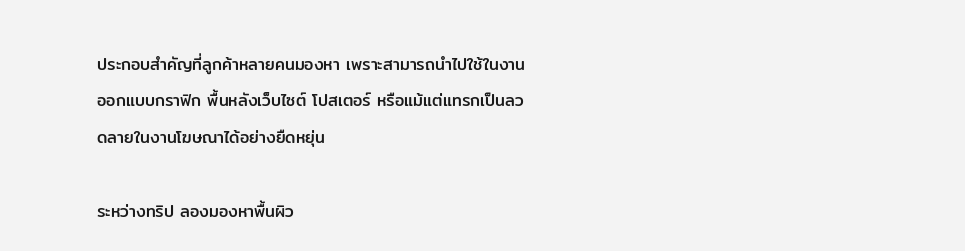ประกอบสำคัญที่ลูกค้าหลายคนมองหา เพราะสามารถนำไปใช้ในงานออกแบบกราฟิก พื้นหลังเว็บไซต์ โปสเตอร์ หรือแม้แต่แทรกเป็นลวดลายในงานโฆษณาได้อย่างยืดหยุ่น

ระหว่างทริป ลองมองหาพื้นผิว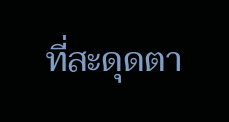ที่สะดุดตา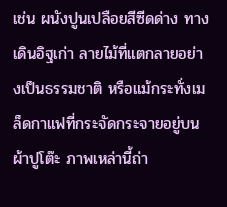เช่น ผนังปูนเปลือยสีซีดด่าง ทางเดินอิฐเก่า ลายไม้ที่แตกลายอย่างเป็นธรรมชาติ หรือแม้กระทั่งเมล็ดกาแฟที่กระจัดกระจายอยู่บนผ้าปูโต๊ะ ภาพเหล่านี้ถ่า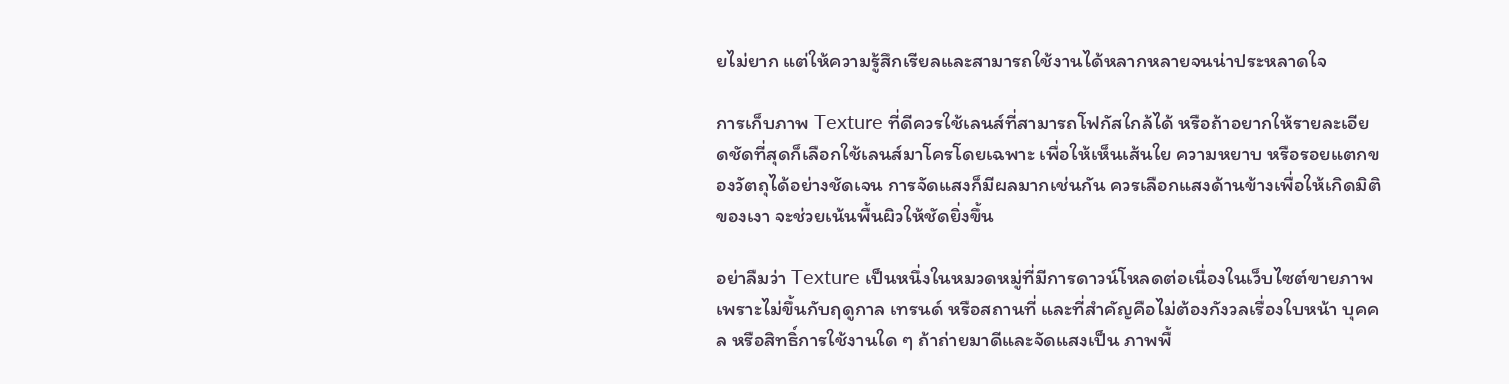ยไม่ยาก แต่ให้ความรู้สึกเรียลและสามารถใช้งานได้หลากหลายจนน่าประหลาดใจ

การเก็บภาพ Texture ที่ดีควรใช้เลนส์ที่สามารถโฟกัสใกล้ได้ หรือถ้าอยากให้รายละเอียดชัดที่สุดก็เลือกใช้เลนส์มาโครโดยเฉพาะ เพื่อให้เห็นเส้นใย ความหยาบ หรือรอยแตกของวัตถุได้อย่างชัดเจน การจัดแสงก็มีผลมากเช่นกัน ควรเลือกแสงด้านข้างเพื่อให้เกิดมิติของเงา จะช่วยเน้นพื้นผิวให้ชัดยิ่งขึ้น

อย่าลืมว่า Texture เป็นหนึ่งในหมวดหมู่ที่มีการดาวน์โหลดต่อเนื่องในเว็บไซต์ขายภาพ เพราะไม่ขึ้นกับฤดูกาล เทรนด์ หรือสถานที่ และที่สำคัญคือไม่ต้องกังวลเรื่องใบหน้า บุคคล หรือสิทธิ์การใช้งานใด ๆ ถ้าถ่ายมาดีและจัดแสงเป็น ภาพพื้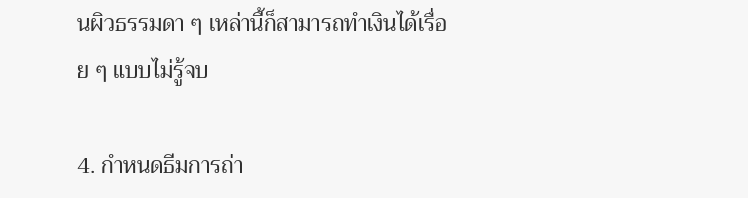นผิวธรรมดา ๆ เหล่านี้ก็สามารถทำเงินได้เรื่อย ๆ แบบไม่รู้จบ

4. กำหนดธีมการถ่า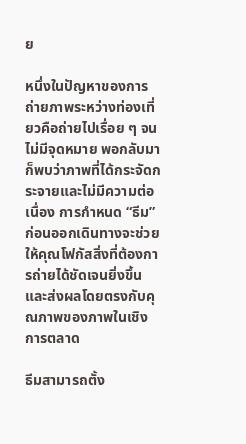ย

หนึ่งในปัญหาของการถ่ายภาพระหว่างท่องเที่ยวคือถ่ายไปเรื่อย ๆ จนไม่มีจุดหมาย พอกลับมาก็พบว่าภาพที่ได้กระจัดกระจายและไม่มีความต่อเนื่อง การกำหนด “ธีม” ก่อนออกเดินทางจะช่วยให้คุณโฟกัสสิ่งที่ต้องการถ่ายได้ชัดเจนยิ่งขึ้น และส่งผลโดยตรงกับคุณภาพของภาพในเชิงการตลาด

ธีมสามารถตั้ง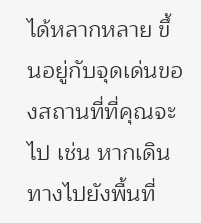ได้หลากหลาย ขึ้นอยู่กับจุดเด่นของสถานที่ที่คุณจะไป เช่น หากเดินทางไปยังพื้นที่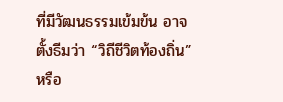ที่มีวัฒนธรรมเข้มข้น อาจตั้งธีมว่า “วิถีชีวิตท้องถิ่น” หรือ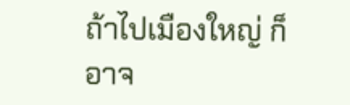ถ้าไปเมืองใหญ่ ก็อาจ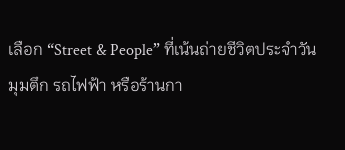เลือก “Street & People” ที่เน้นถ่ายชีวิตประจำวัน มุมตึก รถไฟฟ้า หรือร้านกา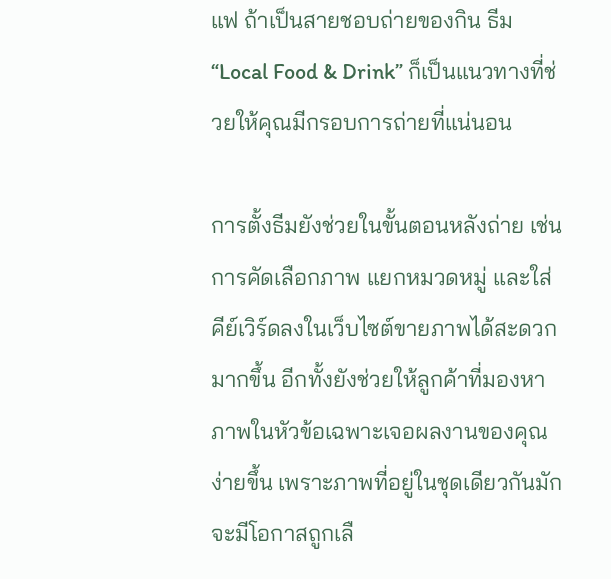แฟ ถ้าเป็นสายชอบถ่ายของกิน ธีม “Local Food & Drink” ก็เป็นแนวทางที่ช่วยให้คุณมีกรอบการถ่ายที่แน่นอน

การตั้งธีมยังช่วยในขั้นตอนหลังถ่าย เช่น การคัดเลือกภาพ แยกหมวดหมู่ และใส่คีย์เวิร์ดลงในเว็บไซต์ขายภาพได้สะดวกมากขึ้น อีกทั้งยังช่วยให้ลูกค้าที่มองหาภาพในหัวข้อเฉพาะเจอผลงานของคุณง่ายขึ้น เพราะภาพที่อยู่ในชุดเดียวกันมักจะมีโอกาสถูกเลื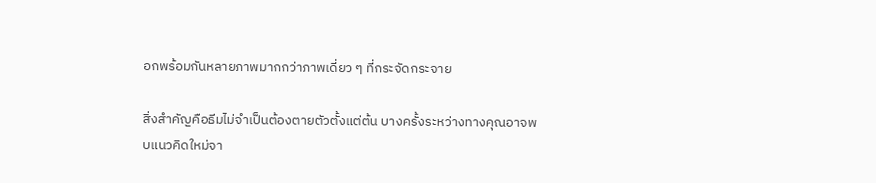อกพร้อมกันหลายภาพมากกว่าภาพเดี่ยว ๆ ที่กระจัดกระจาย

สิ่งสำคัญคือธีมไม่จำเป็นต้องตายตัวตั้งแต่ต้น บางครั้งระหว่างทางคุณอาจพบแนวคิดใหม่จา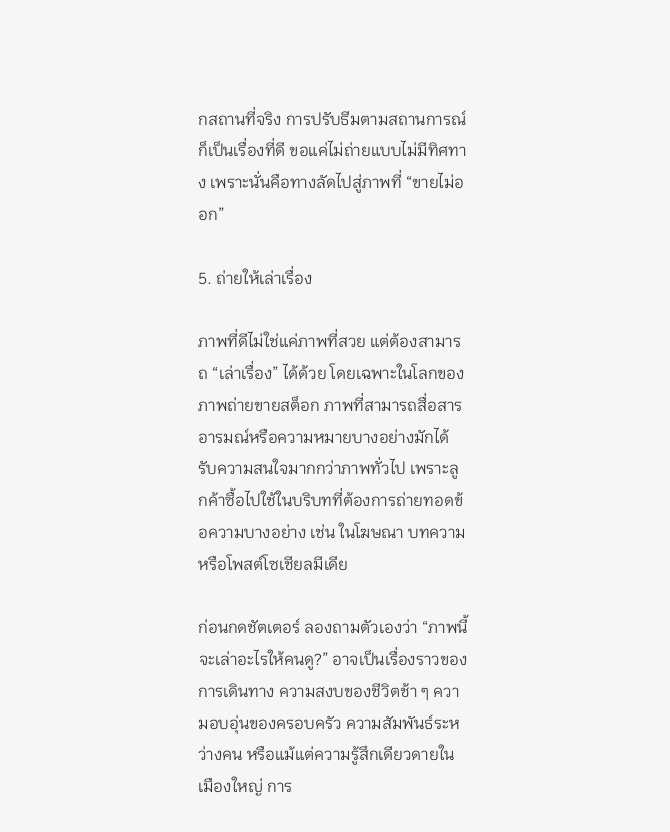กสถานที่จริง การปรับธีมตามสถานการณ์ก็เป็นเรื่องที่ดี ขอแค่ไม่ถ่ายแบบไม่มีทิศทาง เพราะนั่นคือทางลัดไปสู่ภาพที่ “ขายไม่ออก”

5. ถ่ายให้เล่าเรื่อง

ภาพที่ดีไม่ใช่แค่ภาพที่สวย แต่ต้องสามารถ “เล่าเรื่อง” ได้ด้วย โดยเฉพาะในโลกของภาพถ่ายขายสต็อก ภาพที่สามารถสื่อสารอารมณ์หรือความหมายบางอย่างมักได้รับความสนใจมากกว่าภาพทั่วไป เพราะลูกค้าซื้อไปใช้ในบริบทที่ต้องการถ่ายทอดข้อความบางอย่าง เช่น ในโฆษณา บทความ หรือโพสต์โซเชียลมีเดีย

ก่อนกดชัตเตอร์ ลองถามตัวเองว่า “ภาพนี้จะเล่าอะไรให้คนดู?” อาจเป็นเรื่องราวของการเดินทาง ความสงบของชีวิตช้า ๆ ความอบอุ่นของครอบครัว ความสัมพันธ์ระหว่างคน หรือแม้แต่ความรู้สึกเดียวดายในเมืองใหญ่ การ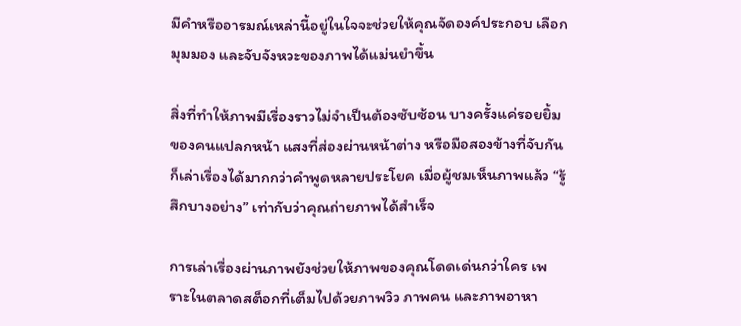มีคำหรืออารมณ์เหล่านี้อยู่ในใจจะช่วยให้คุณจัดองค์ประกอบ เลือกมุมมอง และจับจังหวะของภาพได้แม่นยำขึ้น

สิ่งที่ทำให้ภาพมีเรื่องราวไม่จำเป็นต้องซับซ้อน บางครั้งแค่รอยยิ้มของคนแปลกหน้า แสงที่ส่องผ่านหน้าต่าง หรือมือสองข้างที่จับกัน ก็เล่าเรื่องได้มากกว่าคำพูดหลายประโยค เมื่อผู้ชมเห็นภาพแล้ว “รู้สึกบางอย่าง” เท่ากับว่าคุณถ่ายภาพได้สำเร็จ

การเล่าเรื่องผ่านภาพยังช่วยให้ภาพของคุณโดดเด่นกว่าใคร เพราะในตลาดสต็อกที่เต็มไปด้วยภาพวิว ภาพคน และภาพอาหา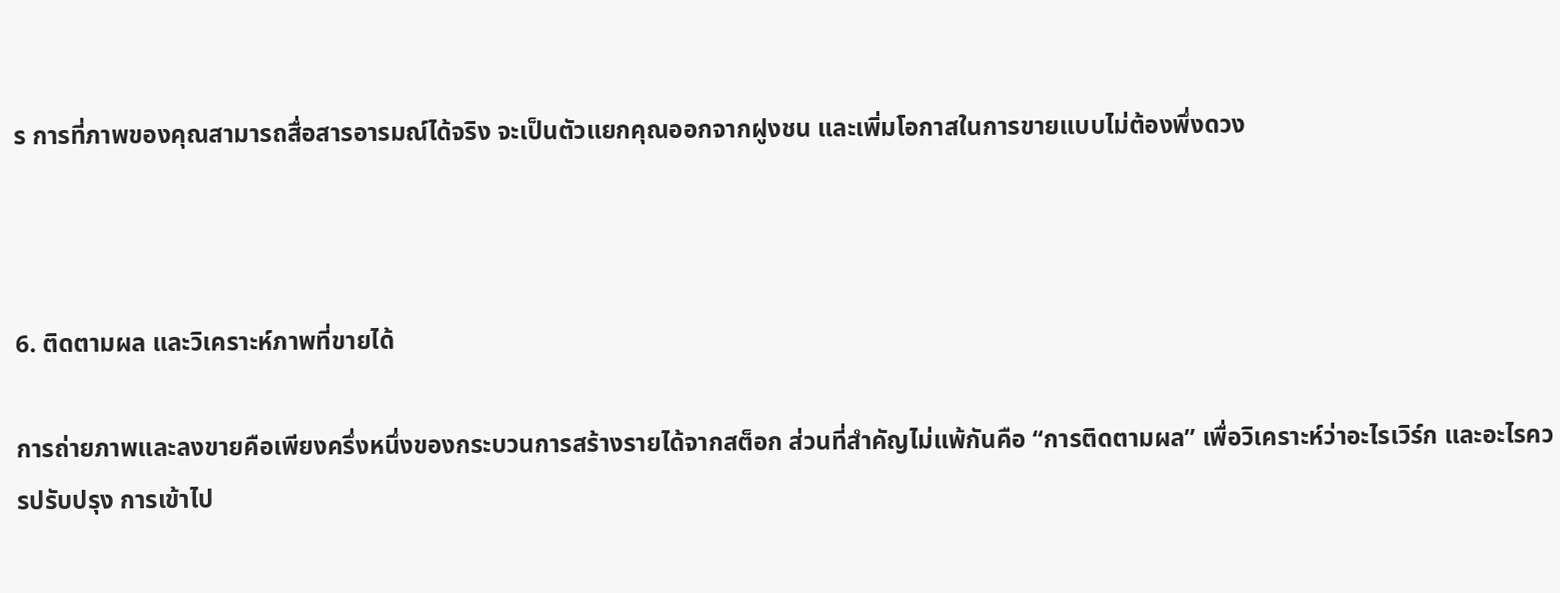ร การที่ภาพของคุณสามารถสื่อสารอารมณ์ได้จริง จะเป็นตัวแยกคุณออกจากฝูงชน และเพิ่มโอกาสในการขายแบบไม่ต้องพึ่งดวง



6. ติดตามผล และวิเคราะห์ภาพที่ขายได้

การถ่ายภาพและลงขายคือเพียงครึ่งหนึ่งของกระบวนการสร้างรายได้จากสต็อก ส่วนที่สำคัญไม่แพ้กันคือ “การติดตามผล” เพื่อวิเคราะห์ว่าอะไรเวิร์ก และอะไรควรปรับปรุง การเข้าไป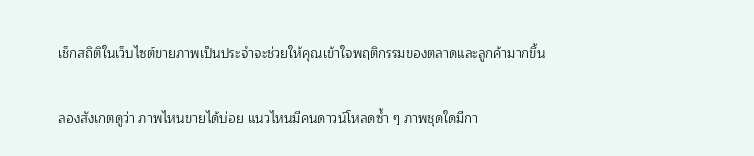เช็กสถิติในเว็บไซต์ขายภาพเป็นประจำจะช่วยให้คุณเข้าใจพฤติกรรมของตลาดและลูกค้ามากขึ้น

ลองสังเกตดูว่า ภาพไหนขายได้บ่อย แนวไหนมีคนดาวน์โหลดซ้ำ ๆ ภาพชุดใดมีกา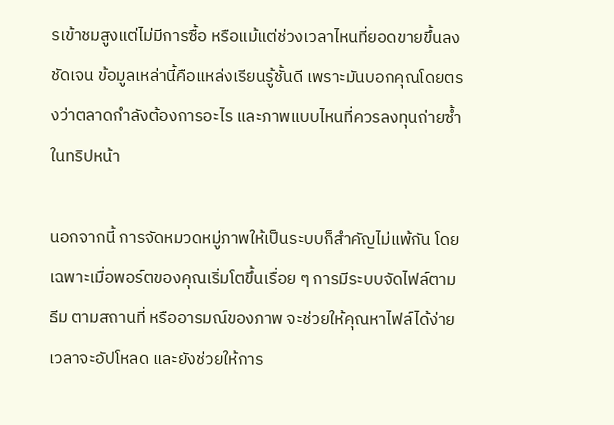รเข้าชมสูงแต่ไม่มีการซื้อ หรือแม้แต่ช่วงเวลาไหนที่ยอดขายขึ้นลงชัดเจน ข้อมูลเหล่านี้คือแหล่งเรียนรู้ชั้นดี เพราะมันบอกคุณโดยตรงว่าตลาดกำลังต้องการอะไร และภาพแบบไหนที่ควรลงทุนถ่ายซ้ำในทริปหน้า

นอกจากนี้ การจัดหมวดหมู่ภาพให้เป็นระบบก็สำคัญไม่แพ้กัน โดยเฉพาะเมื่อพอร์ตของคุณเริ่มโตขึ้นเรื่อย ๆ การมีระบบจัดไฟล์ตามธีม ตามสถานที่ หรืออารมณ์ของภาพ จะช่วยให้คุณหาไฟล์ได้ง่ายเวลาจะอัปโหลด และยังช่วยให้การ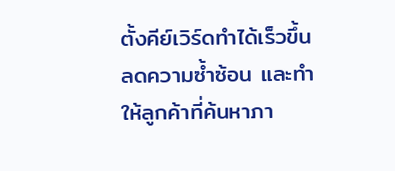ตั้งคีย์เวิร์ดทำได้เร็วขึ้น ลดความซ้ำซ้อน และทำให้ลูกค้าที่ค้นหาภา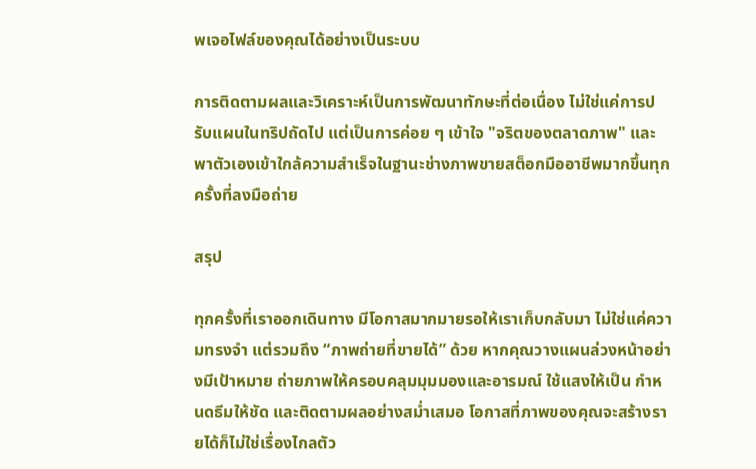พเจอไฟล์ของคุณได้อย่างเป็นระบบ

การติดตามผลและวิเคราะห์เป็นการพัฒนาทักษะที่ต่อเนื่อง ไม่ใช่แค่การปรับแผนในทริปถัดไป แต่เป็นการค่อย ๆ เข้าใจ "จริตของตลาดภาพ" และพาตัวเองเข้าใกล้ความสำเร็จในฐานะช่างภาพขายสต็อกมืออาชีพมากขึ้นทุกครั้งที่ลงมือถ่าย

สรุป

ทุกครั้งที่เราออกเดินทาง มีโอกาสมากมายรอให้เราเก็บกลับมา ไม่ใช่แค่ความทรงจำ แต่รวมถึง “ภาพถ่ายที่ขายได้” ด้วย หากคุณวางแผนล่วงหน้าอย่างมีเป้าหมาย ถ่ายภาพให้ครอบคลุมมุมมองและอารมณ์ ใช้แสงให้เป็น กำหนดธีมให้ชัด และติดตามผลอย่างสม่ำเสมอ โอกาสที่ภาพของคุณจะสร้างรายได้ก็ไม่ใช่เรื่องไกลตัว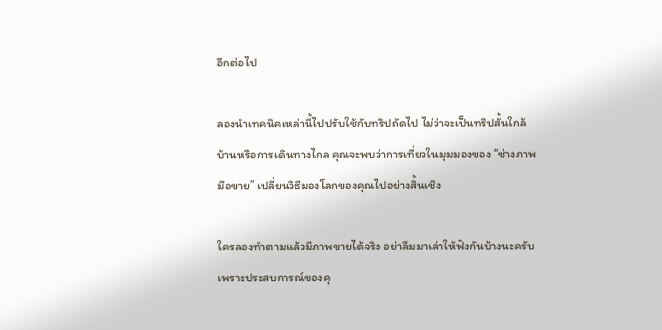อีกต่อไป

ลองนำเทคนิคเหล่านี้ไปปรับใช้กับทริปถัดไป ไม่ว่าจะเป็นทริปสั้นใกล้บ้านหรือการเดินทางไกล คุณจะพบว่าการเที่ยวในมุมมองของ “ช่างภาพมือขาย” เปลี่ยนวิธีมองโลกของคุณไปอย่างสิ้นเชิง

ใครลองทำตามแล้วมีภาพขายได้จริง อย่าลืมมาเล่าให้ฟังกันบ้างนะครับ เพราะประสบการณ์ของคุ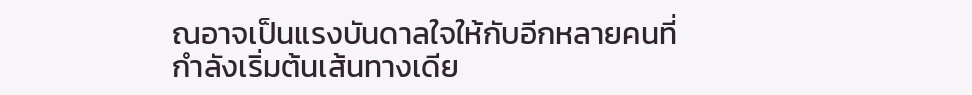ณอาจเป็นแรงบันดาลใจให้กับอีกหลายคนที่กำลังเริ่มต้นเส้นทางเดีย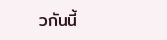วกันนี้